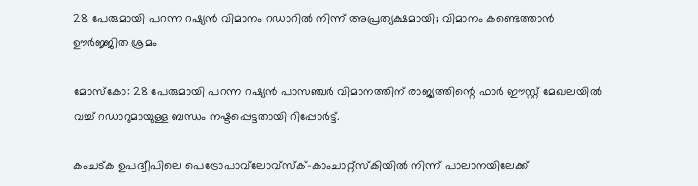28 പേരുമായി പറന്ന റഷ്യന്‍ വിമാനം റഡാറില്‍ നിന്ന് അപ്രത്യക്ഷമായി; വിമാനം കണ്ടെത്താന്‍ ഊര്‍ജ്ജിത ശ്രമം

മോസ്കോ: 28 പേരുമായി പറന്ന റഷ്യന്‍ പാസഞ്ചര്‍ വിമാനത്തിന്‌ രാജ്യത്തിന്റെ ഫാര്‍ ഈസ്റ്റ് മേഖലയില്‍ വച്ച്‌ റഡാറുമായുള്ള ബന്ധം നഷ്ടപ്പെട്ടതായി റിപ്പോര്‍ട്ട്‌.

കംചട്ക ഉപദ്വീപിലെ പെട്രോപാവ്‌ലോവ്സ്ക്-കാംചാറ്റ്സ്കിയില്‍ നിന്ന് പാലാനയിലേക്ക്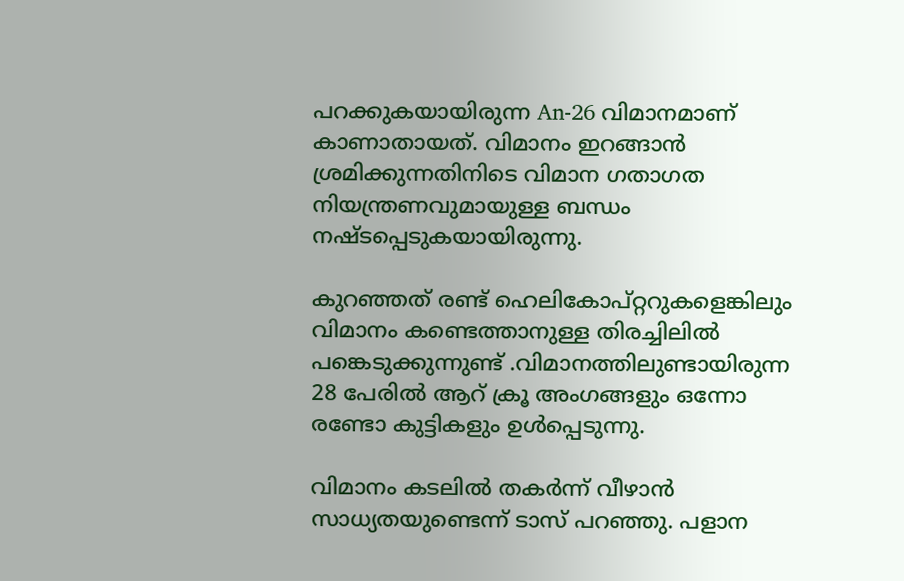പറക്കുകയായിരുന്ന An-26 വിമാനമാണ് കാണാതായത്. വിമാനം ഇറങ്ങാന്‍ ശ്രമിക്കുന്നതിനിടെ വിമാന ഗതാഗത നിയന്ത്രണവുമായുള്ള ബന്ധം നഷ്ടപ്പെടുകയായിരുന്നു.

കുറഞ്ഞത് രണ്ട് ഹെലികോപ്റ്ററുകളെങ്കിലും വിമാനം കണ്ടെത്താനുള്ള തിരച്ചിലില്‍ പങ്കെടുക്കുന്നുണ്ട്‌ .വിമാനത്തിലുണ്ടായിരുന്ന 28 പേരില്‍ ആറ് ക്രൂ അംഗങ്ങളും ഒന്നോ രണ്ടോ കുട്ടികളും ഉള്‍പ്പെടുന്നു.

വിമാനം കടലില്‍ തകര്‍ന്ന് വീഴാന്‍ സാധ്യതയുണ്ടെന്ന് ടാസ് പറഞ്ഞു. പളാന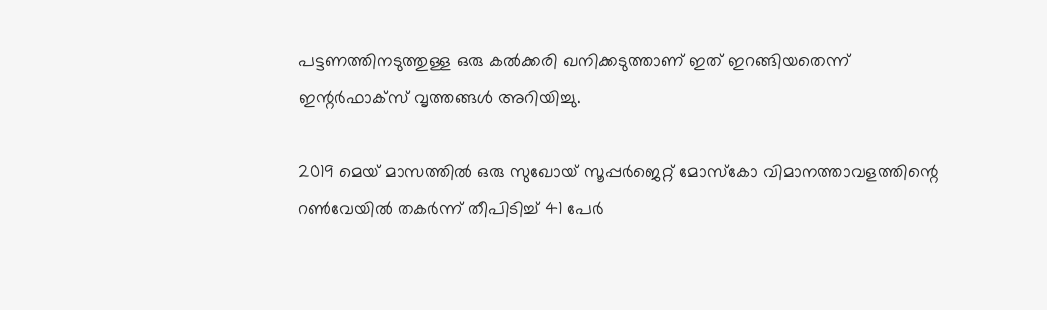പട്ടണത്തിനടുത്തുള്ള ഒരു കല്‍ക്കരി ഖനിക്കടുത്താണ് ഇത് ഇറങ്ങിയതെന്ന് ഇന്റര്‍ഫാക്സ് വൃത്തങ്ങള്‍ അറിയിച്ചു.

2019 മെയ് മാസത്തില്‍ ഒരു സുഖോയ് സൂപ്പര്‍ജെറ്റ് മോസ്കോ വിമാനത്താവളത്തിന്റെ റണ്‍വേയില്‍ തകര്‍ന്ന് തീപിടിച്ച്‌ 41 പേര്‍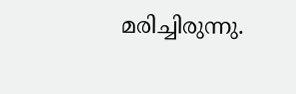മരിച്ചിരുന്നു.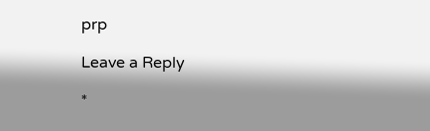prp

Leave a Reply

*